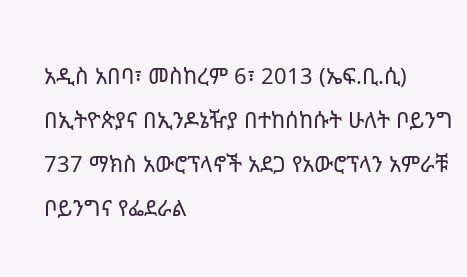አዲስ አበባ፣ መስከረም 6፣ 2013 (ኤፍ.ቢ.ሲ) በኢትዮጵያና በኢንዶኔዥያ በተከሰከሱት ሁለት ቦይንግ 737 ማክስ አውሮፕላኖች አደጋ የአውሮፕላን አምራቹ ቦይንግና የፌደራል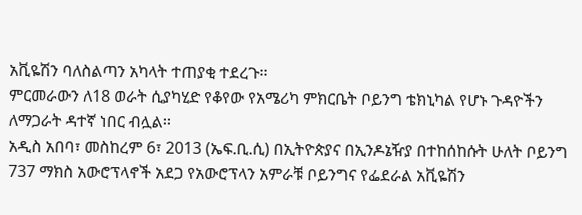አቪዬሽን ባለስልጣን አካላት ተጠያቂ ተደረጉ፡፡
ምርመራውን ለ18 ወራት ሲያካሂድ የቆየው የአሜሪካ ምክርቤት ቦይንግ ቴክኒካል የሆኑ ጉዳዮችን ለማጋራት ዳተኛ ነበር ብሏል፡፡
አዲስ አበባ፣ መስከረም 6፣ 2013 (ኤፍ.ቢ.ሲ) በኢትዮጵያና በኢንዶኔዥያ በተከሰከሱት ሁለት ቦይንግ 737 ማክስ አውሮፕላኖች አደጋ የአውሮፕላን አምራቹ ቦይንግና የፌደራል አቪዬሽን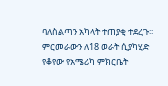ባለስልጣን አካላት ተጠያቂ ተደረጉ፡፡
ምርመራውን ለ18 ወራት ሲያካሂድ የቆየው የአሜሪካ ምክርቤት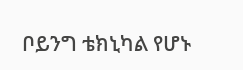ቦይንግ ቴክኒካል የሆኑ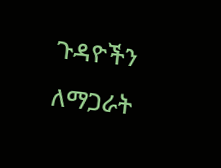ጉዳዮችን ለማጋራት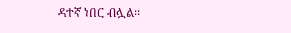ዳተኛ ነበር ብሏል፡፡